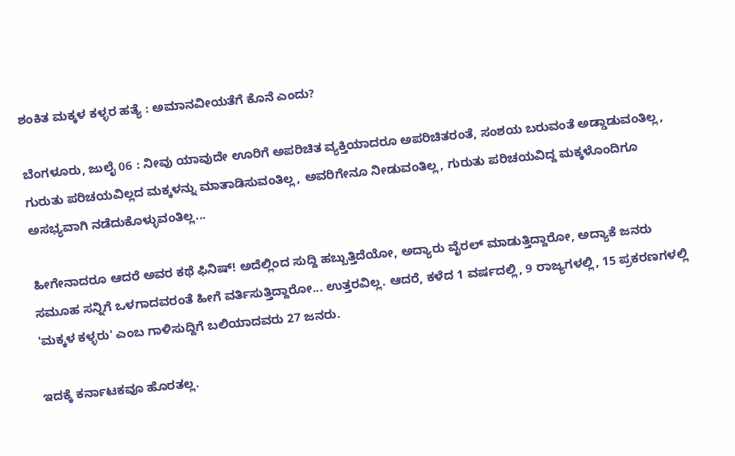ಶಂಕಿತ ಮಕ್ಕಳ ಕಳ್ಳರ ಹತ್ಯೆ : ಅಮಾನವೀಯತೆಗೆ ಕೊನೆ ಎಂದು?

ಬೆಂಗಳೂರು, ಜುಲೈ 06 : ನೀವು ಯಾವುದೇ ಊರಿಗೆ ಅಪರಿಚಿತ ವ್ಯಕ್ತಿಯಾದರೂ ಅಪರಿಚಿತರಂತೆ, ಸಂಶಯ ಬರುವಂತೆ ಅಡ್ಡಾಡುವಂತಿಲ್ಲ, ಗುರುತು ಪರಿಚಯವಿಲ್ಲದ ಮಕ್ಕಳನ್ನು ಮಾತಾಡಿಸುವಂತಿಲ್ಲ, ಅವರಿಗೇನೂ ನೀಡುವಂತಿಲ್ಲ, ಗುರುತು ಪರಿಚಯವಿದ್ದ ಮಕ್ಕಳೊಂದಿಗೂ ಅಸಭ್ಯವಾಗಿ ನಡೆದುಕೊಳ್ಳುವಂತಿಲ್ಲ...

ಹೀಗೇನಾದರೂ ಆದರೆ ಅವರ ಕಥೆ ಫಿನಿಷ್! ಅದೆಲ್ಲಿಂದ ಸುದ್ದಿ ಹಬ್ಬುತ್ತಿದೆಯೋ, ಅದ್ಯಾರು ವೈರಲ್ ಮಾಡುತ್ತಿದ್ದಾರೋ, ಅದ್ಯಾಕೆ ಜನರು ಸಮೂಹ ಸನ್ನಿಗೆ ಒಳಗಾದವರಂತೆ ಹೀಗೆ ವರ್ತಿಸುತ್ತಿದ್ದಾರೋ... ಉತ್ತರವಿಲ್ಲ. ಆದರೆ, ಕಳೆದ 1 ವರ್ಷದಲ್ಲಿ, 9 ರಾಜ್ಯಗಳಲ್ಲಿ, 15 ಪ್ರಕರಣಗಳಲ್ಲಿ 'ಮಕ್ಕಳ ಕಳ್ಳರು' ಎಂಬ ಗಾಳಿಸುದ್ದಿಗೆ ಬಲಿಯಾದವರು 27 ಜನರು.

ಇದಕ್ಕೆ ಕರ್ನಾಟಕವೂ ಹೊರತಲ್ಲ.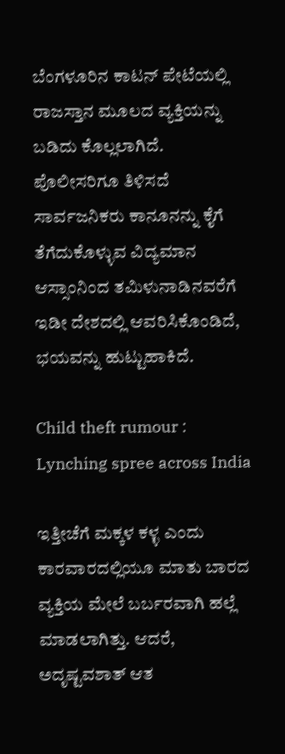ಬೆಂಗಳೂರಿನ ಕಾಟನ್ ಪೇಟೆಯಲ್ಲಿ ರಾಜಸ್ತಾನ ಮೂಲದ ವ್ಯಕ್ತಿಯನ್ನು ಬಡಿದು ಕೊಲ್ಲಲಾಗಿದೆ. ಪೊಲೀಸರಿಗೂ ತಿಳಿಸದೆ ಸಾರ್ವಜನಿಕರು ಕಾನೂನನ್ನು ಕೈಗೆ ತೆಗೆದುಕೊಳ್ಳುವ ವಿದ್ಯಮಾನ ಆಸ್ಸಾಂನಿಂದ ತಮಿಳುನಾಡಿನವರೆಗೆ ಇಡೀ ದೇಶದಲ್ಲಿ ಆವರಿಸಿಕೊಂಡಿದೆ, ಭಯವನ್ನು ಹುಟ್ಟುಹಾಕಿದೆ.

Child theft rumour : Lynching spree across India

ಇತ್ತೀಚೆಗೆ ಮಕ್ಕಳ ಕಳ್ಳ ಎಂದು ಕಾರವಾರದಲ್ಲಿಯೂ ಮಾತು ಬಾರದ ವ್ಯಕ್ತಿಯ ಮೇಲೆ ಬರ್ಬರವಾಗಿ ಹಲ್ಲೆ ಮಾಡಲಾಗಿತ್ತು. ಆದರೆ, ಅದೃಷ್ಟವಶಾತ್ ಆತ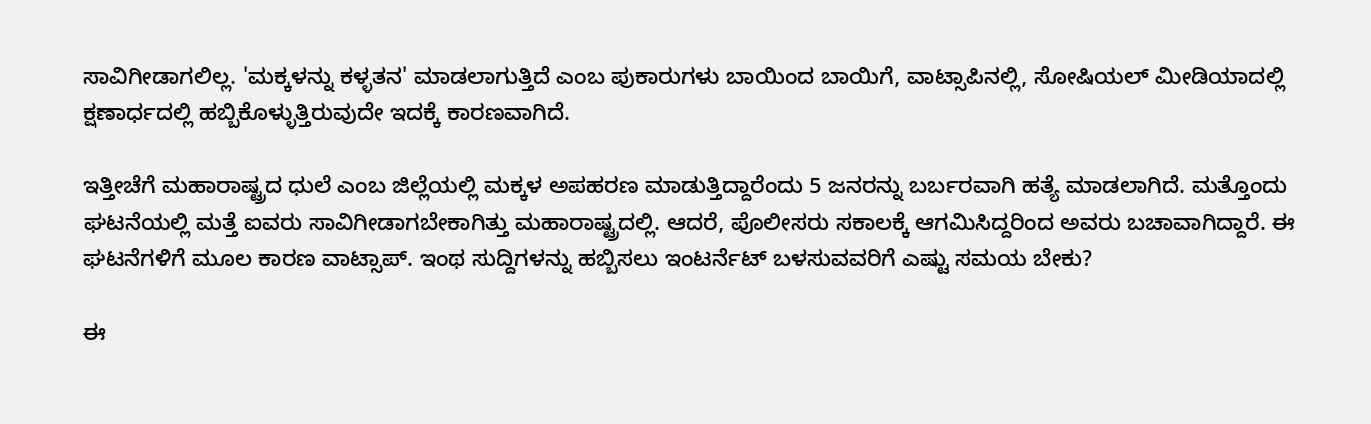ಸಾವಿಗೀಡಾಗಲಿಲ್ಲ. 'ಮಕ್ಕಳನ್ನು ಕಳ್ಳತನ' ಮಾಡಲಾಗುತ್ತಿದೆ ಎಂಬ ಪುಕಾರುಗಳು ಬಾಯಿಂದ ಬಾಯಿಗೆ, ವಾಟ್ಸಾಪಿನಲ್ಲಿ, ಸೋಷಿಯಲ್ ಮೀಡಿಯಾದಲ್ಲಿ ಕ್ಷಣಾರ್ಧದಲ್ಲಿ ಹಬ್ಬಿಕೊಳ್ಳುತ್ತಿರುವುದೇ ಇದಕ್ಕೆ ಕಾರಣವಾಗಿದೆ.

ಇತ್ತೀಚೆಗೆ ಮಹಾರಾಷ್ಟ್ರದ ಧುಲೆ ಎಂಬ ಜಿಲ್ಲೆಯಲ್ಲಿ ಮಕ್ಕಳ ಅಪಹರಣ ಮಾಡುತ್ತಿದ್ದಾರೆಂದು 5 ಜನರನ್ನು ಬರ್ಬರವಾಗಿ ಹತ್ಯೆ ಮಾಡಲಾಗಿದೆ. ಮತ್ತೊಂದು ಘಟನೆಯಲ್ಲಿ ಮತ್ತೆ ಐವರು ಸಾವಿಗೀಡಾಗಬೇಕಾಗಿತ್ತು ಮಹಾರಾಷ್ಟ್ರದಲ್ಲಿ. ಆದರೆ, ಪೊಲೀಸರು ಸಕಾಲಕ್ಕೆ ಆಗಮಿಸಿದ್ದರಿಂದ ಅವರು ಬಚಾವಾಗಿದ್ದಾರೆ. ಈ ಘಟನೆಗಳಿಗೆ ಮೂಲ ಕಾರಣ ವಾಟ್ಸಾಪ್. ಇಂಥ ಸುದ್ದಿಗಳನ್ನು ಹಬ್ಬಿಸಲು ಇಂಟರ್ನೆಟ್ ಬಳಸುವವರಿಗೆ ಎಷ್ಟು ಸಮಯ ಬೇಕು?

ಈ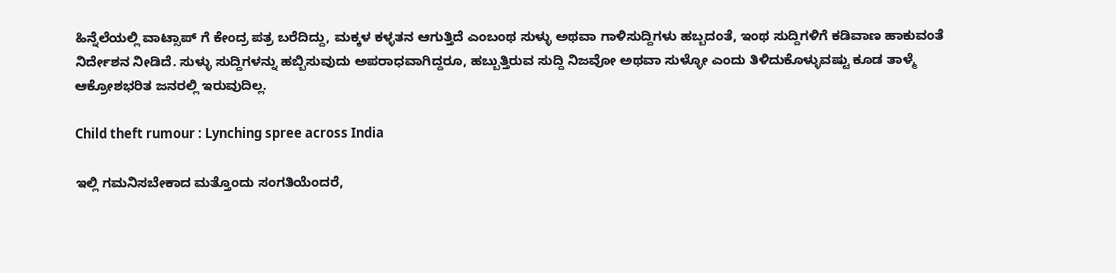ಹಿನ್ನೆಲೆಯಲ್ಲಿ ವಾಟ್ಸಾಪ್ ಗೆ ಕೇಂದ್ರ ಪತ್ರ ಬರೆದಿದ್ದು, ಮಕ್ಕಳ ಕಳ್ಳತನ ಆಗುತ್ತಿದೆ ಎಂಬಂಥ ಸುಳ್ಳು ಅಥವಾ ಗಾಳಿಸುದ್ದಿಗಳು ಹಬ್ಬದಂತೆ, ಇಂಥ ಸುದ್ದಿಗಳಿಗೆ ಕಡಿವಾಣ ಹಾಕುವಂತೆ ನಿರ್ದೇಶನ ನೀಡಿದೆ. ಸುಳ್ಳು ಸುದ್ದಿಗಳನ್ನು ಹಬ್ಬಿಸುವುದು ಅಪರಾಧವಾಗಿದ್ದರೂ, ಹಬ್ಬುತ್ತಿರುವ ಸುದ್ದಿ ನಿಜವೋ ಅಥವಾ ಸುಳ್ಳೋ ಎಂದು ತಿಳಿದುಕೊಳ್ಳುವಷ್ಟು ಕೂಡ ತಾಳ್ಮೆ ಆಕ್ರೋಶಭರಿತ ಜನರಲ್ಲಿ ಇರುವುದಿಲ್ಲ.

Child theft rumour : Lynching spree across India

ಇಲ್ಲಿ ಗಮನಿಸಬೇಕಾದ ಮತ್ತೊಂದು ಸಂಗತಿಯೆಂದರೆ,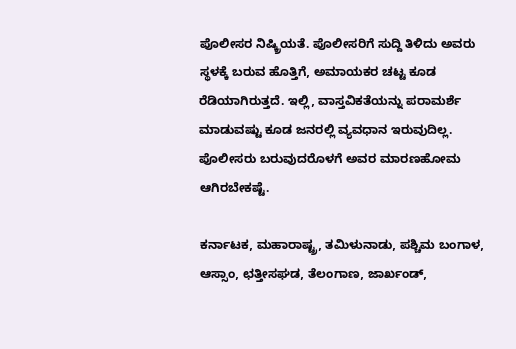ಪೊಲೀಸರ ನಿಷ್ಕ್ರಿಯತೆ. ಪೊಲೀಸರಿಗೆ ಸುದ್ದಿ ತಿಳಿದು ಅವರು ಸ್ಥಳಕ್ಕೆ ಬರುವ ಹೊತ್ತಿಗೆ, ಅಮಾಯಕರ ಚಟ್ಟ ಕೂಡ ರೆಡಿಯಾಗಿರುತ್ತದೆ. ಇಲ್ಲಿ, ವಾಸ್ತವಿಕತೆಯನ್ನು ಪರಾಮರ್ಶೆ ಮಾಡುವಷ್ಟು ಕೂಡ ಜನರಲ್ಲಿ ವ್ಯವಧಾನ ಇರುವುದಿಲ್ಲ. ಪೊಲೀಸರು ಬರುವುದರೊಳಗೆ ಅವರ ಮಾರಣಹೋಮ ಆಗಿರಬೇಕಷ್ಟೆ.

ಕರ್ನಾಟಕ, ಮಹಾರಾಷ್ಟ್ರ, ತಮಿಳುನಾಡು, ಪಶ್ಚಿಮ ಬಂಗಾಳ, ಆಸ್ಸಾಂ, ಛತ್ತೀಸಘಡ, ತೆಲಂಗಾಣ, ಜಾರ್ಖಂಡ್,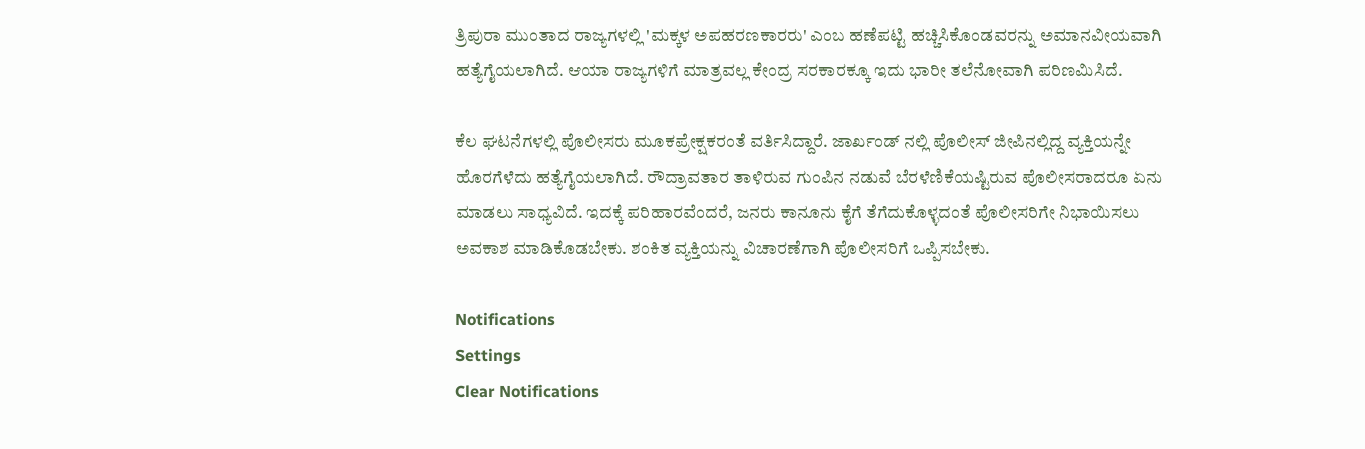ತ್ರಿಪುರಾ ಮುಂತಾದ ರಾಜ್ಯಗಳಲ್ಲಿ 'ಮಕ್ಕಳ ಅಪಹರಣಕಾರರು' ಎಂಬ ಹಣೆಪಟ್ಟಿ ಹಚ್ಚಿಸಿಕೊಂಡವರನ್ನು ಅಮಾನವೀಯವಾಗಿ ಹತ್ಯೆಗೈಯಲಾಗಿದೆ. ಆಯಾ ರಾಜ್ಯಗಳಿಗೆ ಮಾತ್ರವಲ್ಲ ಕೇಂದ್ರ ಸರಕಾರಕ್ಕೂ ಇದು ಭಾರೀ ತಲೆನೋವಾಗಿ ಪರಿಣಮಿಸಿದೆ.

ಕೆಲ ಘಟನೆಗಳಲ್ಲಿ ಪೊಲೀಸರು ಮೂಕಪ್ರೇಕ್ಷಕರಂತೆ ವರ್ತಿಸಿದ್ದಾರೆ. ಜಾರ್ಖಂಡ್ ನಲ್ಲಿ ಪೊಲೀಸ್ ಜೀಪಿನಲ್ಲಿದ್ದ ವ್ಯಕ್ತಿಯನ್ನೇ ಹೊರಗೆಳೆದು ಹತ್ಯೆಗೈಯಲಾಗಿದೆ. ರೌದ್ರಾವತಾರ ತಾಳಿರುವ ಗುಂಪಿನ ನಡುವೆ ಬೆರಳೆಣಿಕೆಯಷ್ಟಿರುವ ಪೊಲೀಸರಾದರೂ ಏನು ಮಾಡಲು ಸಾಧ್ಯವಿದೆ. ಇದಕ್ಕೆ ಪರಿಹಾರವೆಂದರೆ, ಜನರು ಕಾನೂನು ಕೈಗೆ ತೆಗೆದುಕೊಳ್ಳದಂತೆ ಪೊಲೀಸರಿಗೇ ನಿಭಾಯಿಸಲು ಅವಕಾಶ ಮಾಡಿಕೊಡಬೇಕು. ಶಂಕಿತ ವ್ಯಕ್ತಿಯನ್ನು ವಿಚಾರಣೆಗಾಗಿ ಪೊಲೀಸರಿಗೆ ಒಪ್ಪಿಸಬೇಕು.

Notifications
Settings
Clear Notifications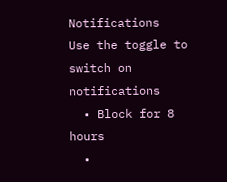Notifications
Use the toggle to switch on notifications
  • Block for 8 hours
  •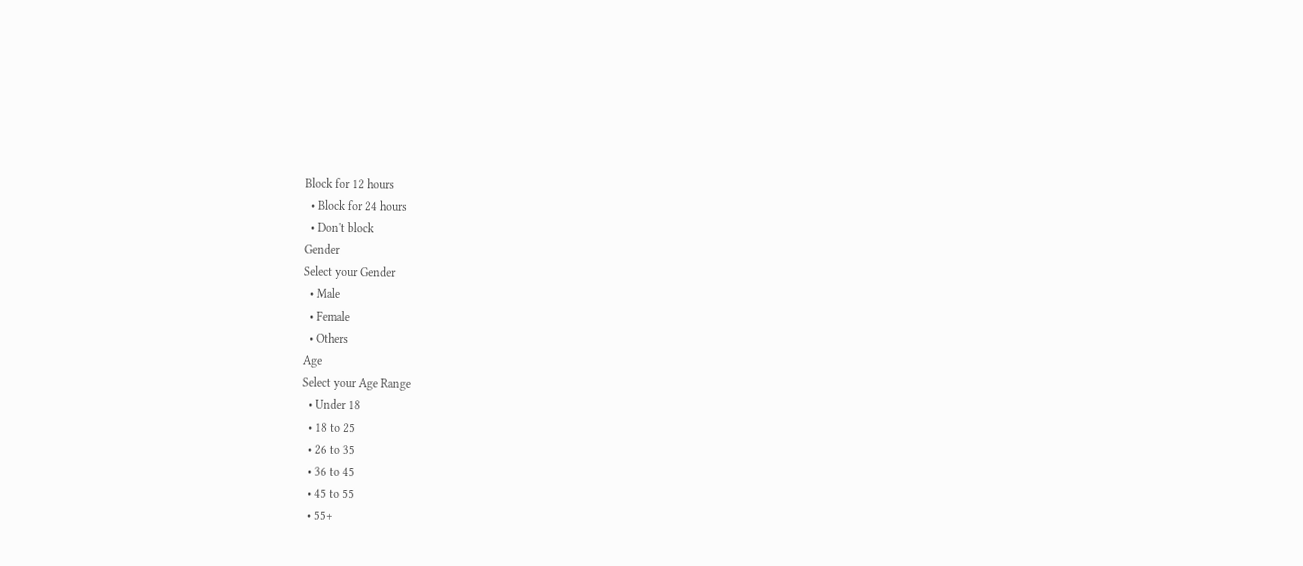Block for 12 hours
  • Block for 24 hours
  • Don't block
Gender
Select your Gender
  • Male
  • Female
  • Others
Age
Select your Age Range
  • Under 18
  • 18 to 25
  • 26 to 35
  • 36 to 45
  • 45 to 55
  • 55+